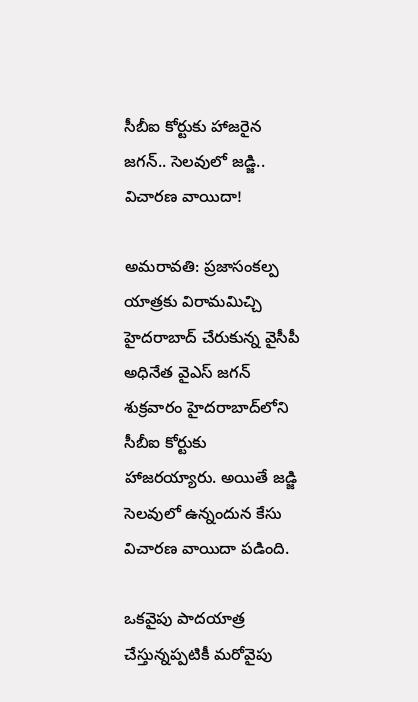సీబీఐ కోర్టుకు హాజరైన జగన్.. సెలవులో జడ్జి.. విచారణ వాయిదా!

అమరావతి: ప్రజాసంకల్ప యాత్రకు విరామమిచ్చి హైదరాబాద్ చేరుకున్న వైసీపీ అధినేత వైఎస్ జగన్ శుక్రవారం హైదరాబాద్‌లోని సీబీఐ కోర్టుకు హాజరయ్యారు. అయితే జడ్జి సెలవులో ఉన్నందున కేసు విచారణ వాయిదా పడింది.

ఒకవైపు పాదయాత్ర చేస్తున్నప్పటికీ మరోవైపు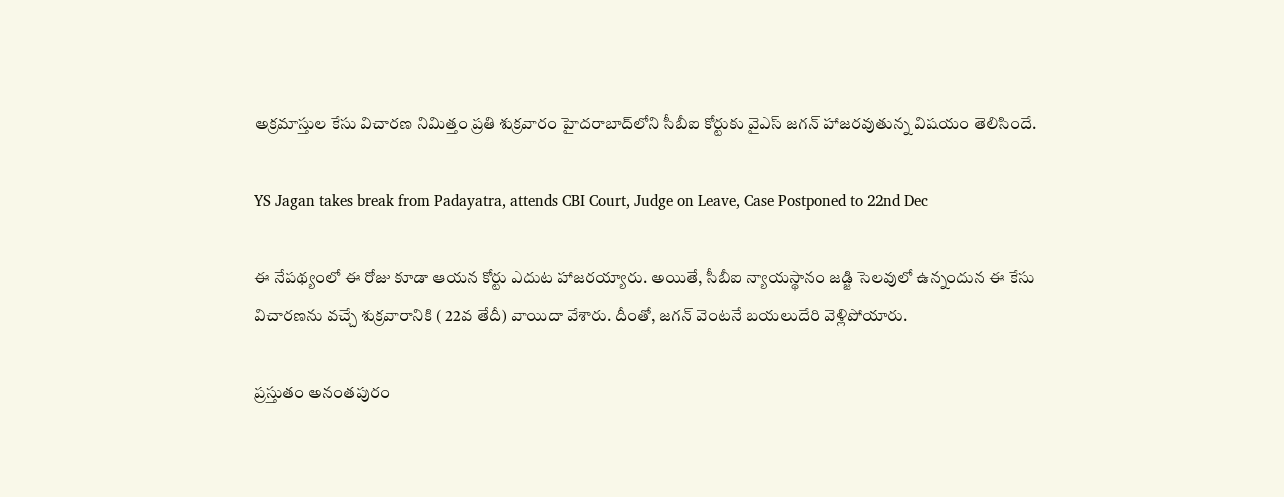అక్రమాస్తుల కేసు విచారణ నిమిత్తం ప్రతి శుక్రవారం హైదరాబాద్‌లోని సీబీఐ కోర్టుకు వైఎస్ జగన్ హాజరవుతున్న విషయం తెలిసిందే.

YS Jagan takes break from Padayatra, attends CBI Court, Judge on Leave, Case Postponed to 22nd Dec

ఈ నేపథ్యంలో ఈ రోజు కూడా ఆయన కోర్టు ఎదుట హాజరయ్యారు. అయితే, సీబీఐ న్యాయస్థానం జడ్జి సెలవులో ఉన్నందున ఈ కేసు విచారణను వచ్చే శుక్రవారానికి ( 22వ తేదీ) వాయిదా వేశారు. దీంతో, జగన్ వెంటనే బయలుదేరి వెళ్లిపోయారు.

ప్రస్తుతం అనంతపురం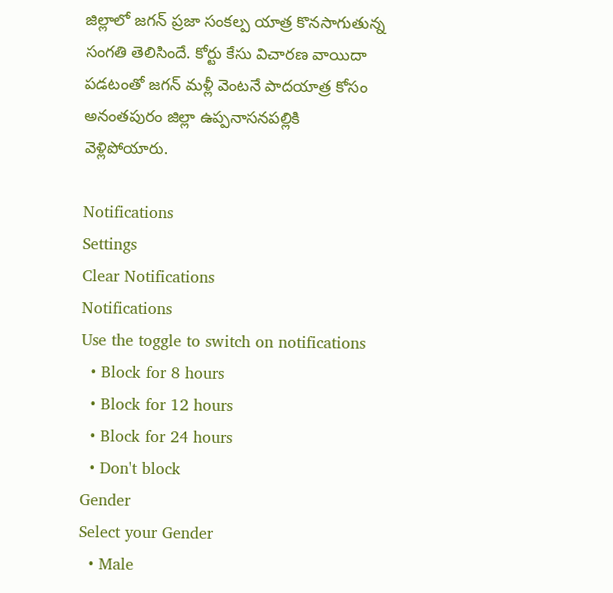జిల్లాలో జగన్ ప్రజా సంకల్ప యాత్ర కొనసాగుతున్న సంగతి తెలిసిందే. కోర్టు కేసు విచారణ వాయిదా పడటంతో జగన్ మళ్లీ వెంటనే పాదయాత్ర కోసం అనంతపురం జిల్లా ఉప్పనాసనపల్లికి వెళ్లిపోయారు.

Notifications
Settings
Clear Notifications
Notifications
Use the toggle to switch on notifications
  • Block for 8 hours
  • Block for 12 hours
  • Block for 24 hours
  • Don't block
Gender
Select your Gender
  • Male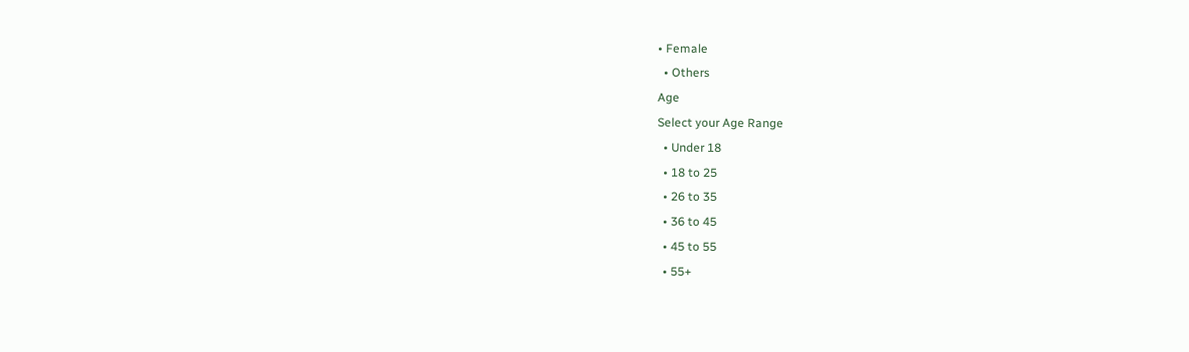• Female
  • Others
Age
Select your Age Range
  • Under 18
  • 18 to 25
  • 26 to 35
  • 36 to 45
  • 45 to 55
  • 55+